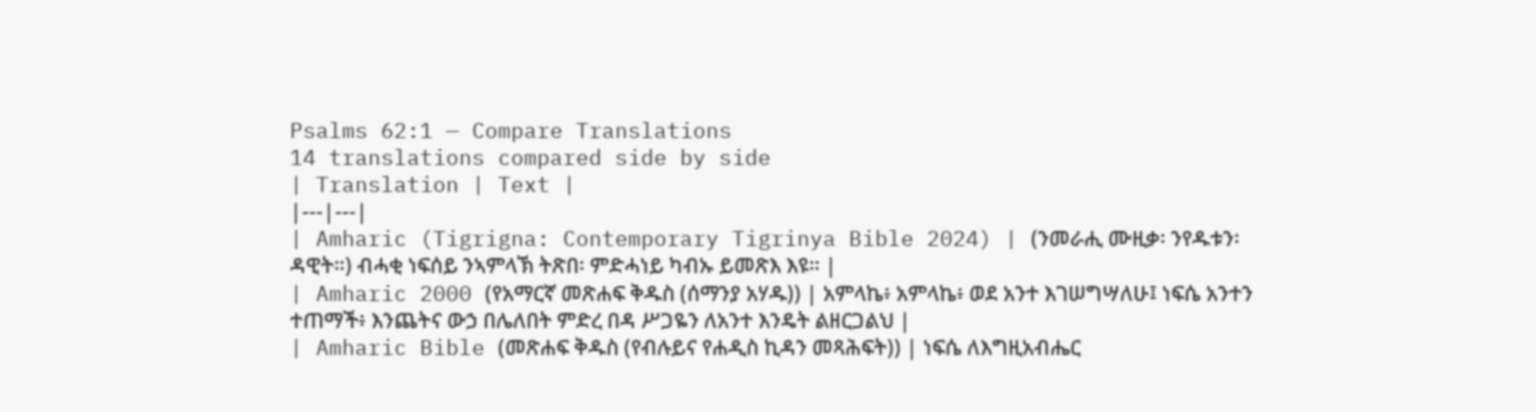Psalms 62:1 — Compare Translations
14 translations compared side by side
| Translation | Text |
|---|---|
| Amharic (Tigrigna: Contemporary Tigrinya Bible 2024) | (ንመራሒ ሙዚቃ፡ ንየዱቱን፡ ዳዊት።) ብሓቂ ነፍሰይ ንኣምላኽ ትጽበ፡ ምድሓነይ ካብኡ ይመጽእ እዩ። |
| Amharic 2000 (የአማርኛ መጽሐፍ ቅዱስ (ሰማንያ አሃዱ)) | አምላኬ፥ አምላኬ፥ ወደ አንተ እገሠግሣለሁ፤ ነፍሴ አንተን ተጠማች፥ እንጨትና ውኃ በሌለበት ምድረ በዳ ሥጋዬን ለአንተ እንዴት ልዘርጋልህ |
| Amharic Bible (መጽሐፍ ቅዱስ (የብሉይና የሐዲስ ኪዳን መጻሕፍት)) | ነፍሴ ለእግዚአብሔር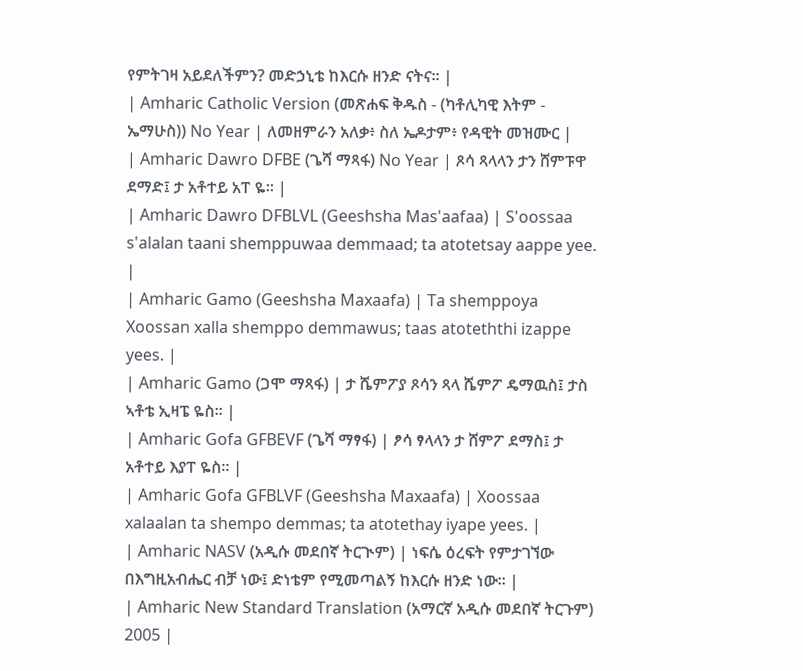የምትገዛ አይደለችምን? መድኃኒቴ ከእርሱ ዘንድ ናትና። |
| Amharic Catholic Version (መጽሐፍ ቅዱስ - (ካቶሊካዊ እትም - ኤማሁስ)) No Year | ለመዘምራን አለቃ፥ ስለ ኤዶታም፥ የዳዊት መዝሙር |
| Amharic Dawro DFBE (ጌሻ ማጻፋ) No Year | ጾሳ ጻላላን ታን ሸምፑዋ ደማድ፤ ታ አቶተይ አፐ ዬ። |
| Amharic Dawro DFBLVL (Geeshsha Mas'aafaa) | S'oossaa s'alalan taani shemppuwaa demmaad; ta atotetsay aappe yee. |
| Amharic Gamo (Geeshsha Maxaafa) | Ta shemppoya Xoossan xalla shemppo demmawus; taas atoteththi izappe yees. |
| Amharic Gamo (ጋሞ ማጻፋ) | ታ ሼምፖያ ጾሳን ጻላ ሼምፖ ዴማዉስ፤ ታስ ኣቶቴ ኢዛፔ ዬስ። |
| Amharic Gofa GFBEVF (ጌሻ ማፃፋ) | ፆሳ ፃላላን ታ ሸምፖ ደማስ፤ ታ አቶተይ እያፐ ዬስ። |
| Amharic Gofa GFBLVF (Geeshsha Maxaafa) | Xoossaa xalaalan ta shempo demmas; ta atotethay iyape yees. |
| Amharic NASV (አዲሱ መደበኛ ትርጒም) | ነፍሴ ዕረፍት የምታገኘው በእግዚአብሔር ብቻ ነው፤ ድነቴም የሚመጣልኝ ከእርሱ ዘንድ ነው። |
| Amharic New Standard Translation (አማርኛ አዲሱ መደበኛ ትርጉም) 2005 |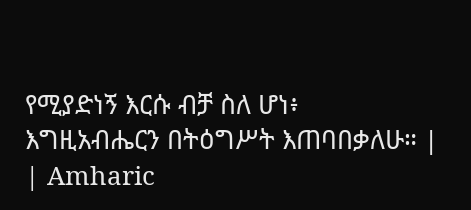የሚያድነኝ እርሱ ብቻ ስለ ሆነ፥ እግዚአብሔርን በትዕግሥት እጠባበቃለሁ። |
| Amharic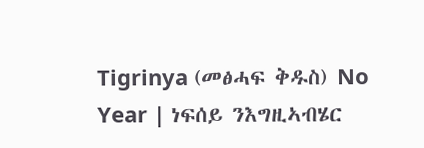Tigrinya (መፅሓፍ ቅዱስ) No Year | ነፍሰይ ንእግዚኣብሄር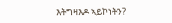እትግዛእዶ ኣይኮነትን?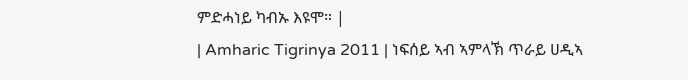ምድሓነይ ካብኡ እዩሞ። |
| Amharic Tigrinya 2011 | ነፍሰይ ኣብ ኣምላኽ ጥራይ ሀዲኣ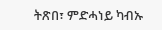ትጽበ፣ ምድሓነይ ካብኡ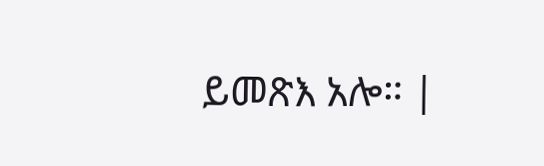ይመጽእ አሎ። |